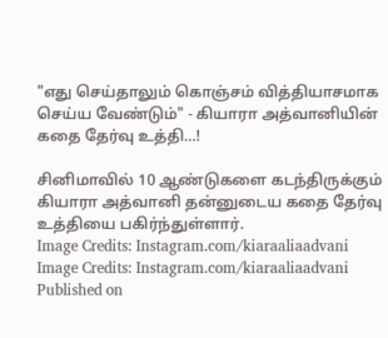"எது செய்தாலும் கொஞ்சம் வித்தியாசமாக செய்ய வேண்டும்" - கியாரா அத்வானியின் கதை தேர்வு உத்தி...!

சினிமாவில் 10 ஆண்டுகளை கடந்திருக்கும் கியாரா அத்வானி தன்னுடைய கதை தேர்வு உத்தியை பகிர்ந்துள்ளார்.
Image Credits: Instagram.com/kiaraaliaadvani
Image Credits: Instagram.com/kiaraaliaadvani
Published on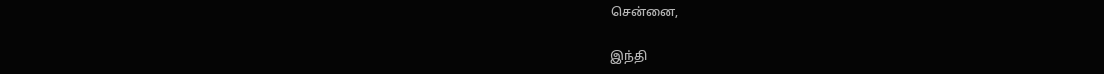சென்னை,

இந்தி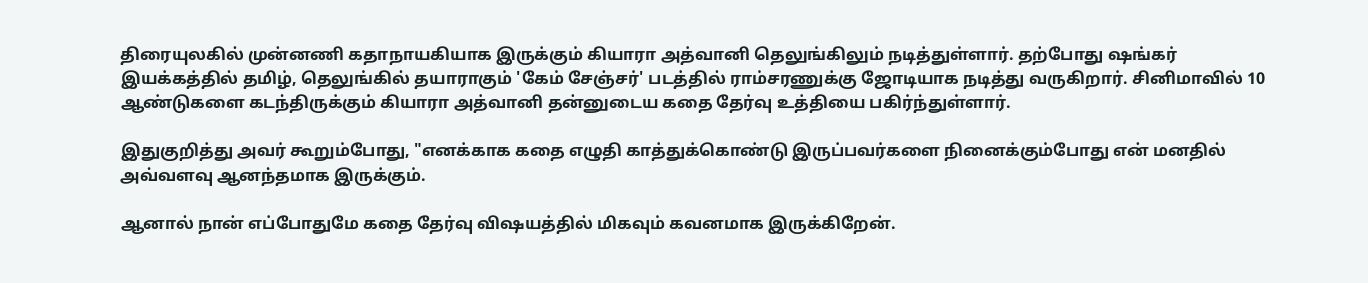திரையுலகில் முன்னணி கதாநாயகியாக இருக்கும் கியாரா அத்வானி தெலுங்கிலும் நடித்துள்ளார். தற்போது ஷங்கர் இயக்கத்தில் தமிழ், தெலுங்கில் தயாராகும் 'கேம் சேஞ்சர்' படத்தில் ராம்சரணுக்கு ஜோடியாக நடித்து வருகிறார். சினிமாவில் 10 ஆண்டுகளை கடந்திருக்கும் கியாரா அத்வானி தன்னுடைய கதை தேர்வு உத்தியை பகிர்ந்துள்ளார்.

இதுகுறித்து அவர் கூறும்போது, "எனக்காக கதை எழுதி காத்துக்கொண்டு இருப்பவர்களை நினைக்கும்போது என் மனதில் அவ்வளவு ஆனந்தமாக இருக்கும்.

ஆனால் நான் எப்போதுமே கதை தேர்வு விஷயத்தில் மிகவும் கவனமாக இருக்கிறேன்.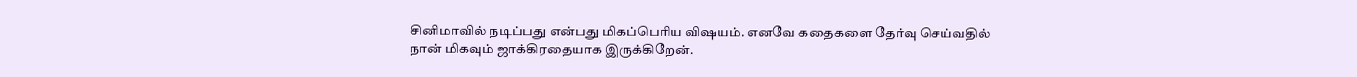சினிமாவில் நடிப்பது என்பது மிகப்பெரிய விஷயம். எனவே கதைகளை தேர்வு செய்வதில் நான் மிகவும் ஜாக்கிரதையாக இருக்கிறேன்.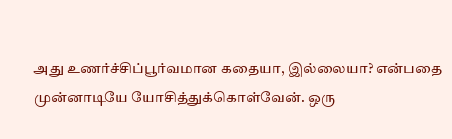அது உணர்ச்சிப்பூர்வமான கதையா, இல்லையா? என்பதை முன்னாடியே யோசித்துக்கொள்வேன். ஒரு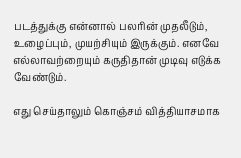படத்துக்கு என்னால் பலரின் முதலீடும், உழைப்பும், முயற்சியும் இருக்கும். எனவே எல்லாவற்றையும் கருதிதான் முடிவு எடுக்க வேண்டும்.

எது செய்தாலும் கொஞ்சம் வித்தியாசமாக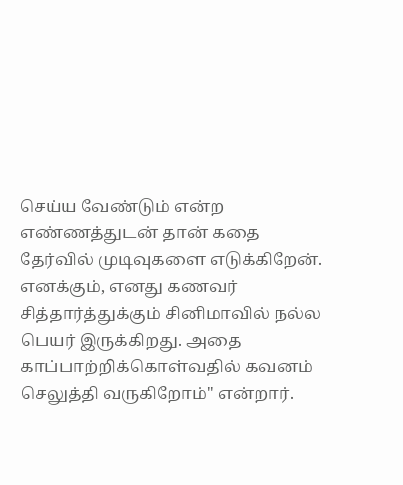செய்ய வேண்டும் என்ற எண்ணத்துடன் தான் கதை தேர்வில் முடிவுகளை எடுக்கிறேன். எனக்கும், எனது கணவர் சித்தார்த்துக்கும் சினிமாவில் நல்ல பெயர் இருக்கிறது. அதை காப்பாற்றிக்கொள்வதில் கவனம் செலுத்தி வருகிறோம்" என்றார்.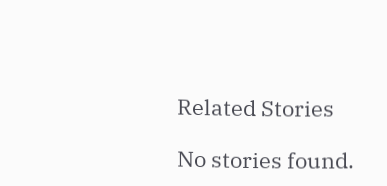Related Stories

No stories found.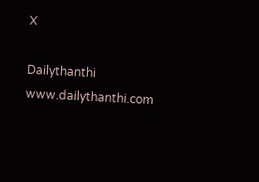X

Dailythanthi
www.dailythanthi.com